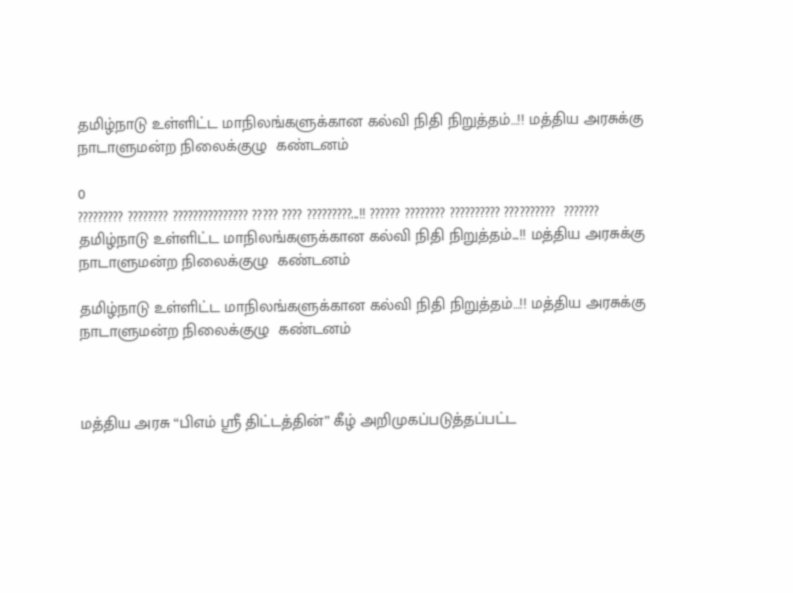தமிழ்நாடு உள்ளிட்ட மாநிலங்களுக்கான கல்வி நிதி நிறுத்தம்…!! மத்திய அரசுக்கு நாடாளுமன்ற நிலைக்குழு  கண்டனம்

0
????????? ???????? ??????????????? ????? ???? ?????????...!! ?????? ???????? ?????????? ??????????  ???????
தமிழ்நாடு உள்ளிட்ட மாநிலங்களுக்கான கல்வி நிதி நிறுத்தம்...!! மத்திய அரசுக்கு நாடாளுமன்ற நிலைக்குழு  கண்டனம்

தமிழ்நாடு உள்ளிட்ட மாநிலங்களுக்கான கல்வி நிதி நிறுத்தம்…!! மத்திய அரசுக்கு நாடாளுமன்ற நிலைக்குழு  கண்டனம்



மத்திய அரசு “பிஎம் ஸ்ரீ திட்டத்தின்” கீழ் அறிமுகப்படுத்தப்பட்ட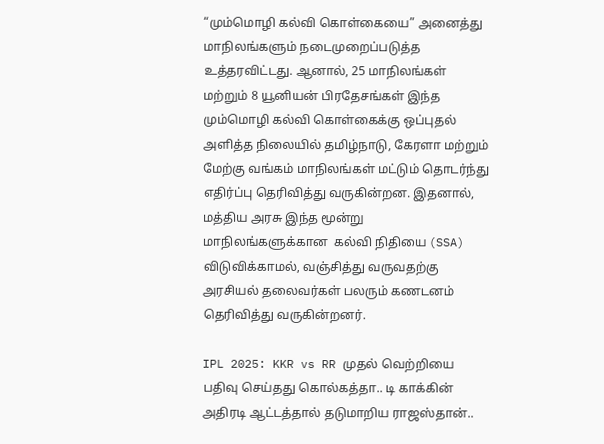“மும்மொழி கல்வி கொள்கையை” அனைத்து மாநிலங்களும் நடைமுறைப்படுத்த உத்தரவிட்டது. ஆனால், 25 மாநிலங்கள் மற்றும் 8 யூனியன் பிரதேசங்கள் இந்த மும்மொழி கல்வி கொள்கைக்கு ஒப்புதல் அளித்த நிலையில் தமிழ்நாடு, கேரளா மற்றும் மேற்கு வங்கம் மாநிலங்கள் மட்டும் தொடர்ந்து எதிர்ப்பு தெரிவித்து வருகின்றன. இதனால், மத்திய அரசு இந்த மூன்று மாநிலங்களுக்கான  கல்வி நிதியை (SSA) விடுவிக்காமல், வஞ்சித்து வருவதற்கு அரசியல் தலைவர்கள் பலரும் கணடனம் தெரிவித்து வருகின்றனர்.

IPL 2025: KKR vs RR முதல் வெற்றியை பதிவு செய்தது கொல்கத்தா.. டி காக்கின் அதிரடி ஆட்டத்தால் தடுமாறிய ராஜஸ்தான்..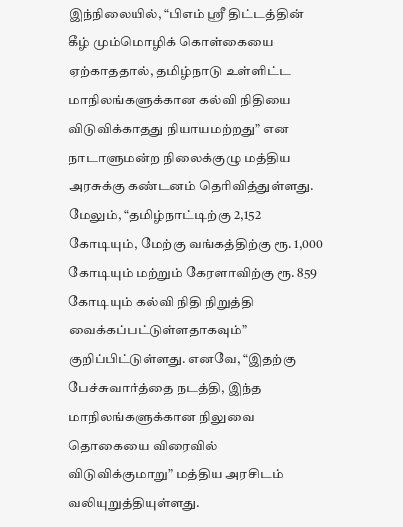இந்நிலையில், “பிஎம் ஸ்ரீ திட்டத்தின் கீழ் மும்மொழிக் கொள்கையை ஏற்காததால், தமிழ்நாடு உள்ளிட்ட மாநிலங்களுக்கான கல்வி நிதியை விடுவிக்காதது நியாயமற்றது” என நாடாளுமன்ற நிலைக்குழு மத்திய அரசுக்கு கண்டனம் தெரிவித்துள்ளது. மேலும், “தமிழ்நாட்டிற்கு 2,152 கோடியும், மேற்கு வங்கத்திற்கு ரூ. 1,000 கோடியும் மற்றும் கேரளாவிற்கு ரூ. 859 கோடியும் கல்வி நிதி நிறுத்தி வைக்கப்பட்டுள்ளதாகவும்” குறிப்பிட்டுள்ளது. எனவே, “இதற்கு பேச்சுவார்த்தை நடத்தி, இந்த மாநிலங்களுக்கான நிலுவை தொகையை விரைவில் விடுவிக்குமாறு” மத்திய அரசிடம் வலியுறுத்தியுள்ளது.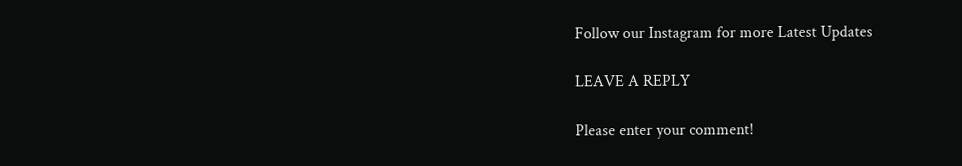Follow our Instagram for more Latest Updates

LEAVE A REPLY

Please enter your comment!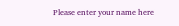Please enter your name here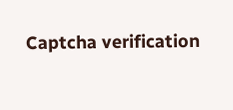Captcha verification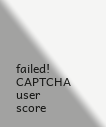failed!
CAPTCHA user score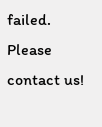failed. Please contact us!